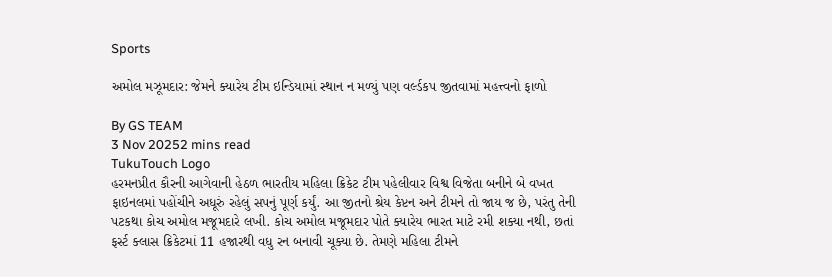Sports

અમોલ મઝૂમદાર: જેમને ક્યારેય ટીમ ઇન્ડિયામાં સ્થાન ન મળ્યું પણ વર્લ્ડકપ જીતવામાં મહત્ત્વનો ફાળો

By GS TEAM
3 Nov 20252 mins read
TukuTouch Logo
હરમનપ્રીત કૌરની આગેવાની હેઠળ ભારતીય મહિલા ક્રિકેટ ટીમ પહેલીવાર વિશ્વ વિજેતા બનીને બે વખત ફાઇનલમાં પહોંચીને અધૂરું રહેલું સપનું પૂર્ણ કર્યું. આ જીતનો શ્રેય કેપ્ટન અને ટીમને તો જાય જ છે, પરંતુ તેની પટકથા કોચ અમોલ મજૂમદારે લખી. કોચ અમોલ મજૂમદાર પોતે ક્યારેય ભારત માટે રમી શક્યા નથી, છતાં ફર્સ્ટ ક્લાસ ક્રિકેટમાં 11 હજારથી વધુ રન બનાવી ચૂક્યા છે. તેમણે મહિલા ટીમને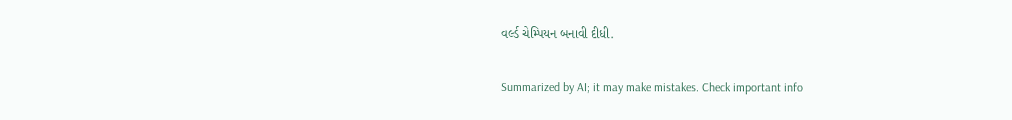વર્લ્ડ ચેમ્પિયન બનાવી દીધી.

Summarized by AI; it may make mistakes. Check important info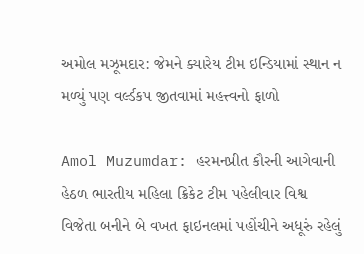અમોલ મઝૂમદાર: જેમને ક્યારેય ટીમ ઇન્ડિયામાં સ્થાન ન મળ્યું પણ વર્લ્ડકપ જીતવામાં મહત્ત્વનો ફાળો

Amol Muzumdar: હરમનપ્રીત કૌરની આગેવાની હેઠળ ભારતીય મહિલા ક્રિકેટ ટીમ પહેલીવાર વિશ્વ વિજેતા બનીને બે વખત ફાઇનલમાં પહોંચીને અધૂરું રહેલું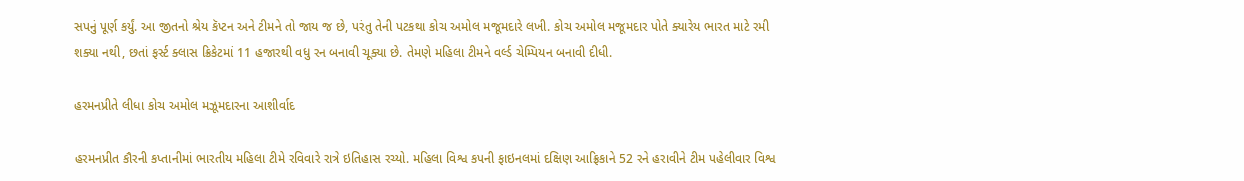સપનું પૂર્ણ કર્યું. આ જીતનો શ્રેય કૅપ્ટન અને ટીમને તો જાય જ છે, પરંતુ તેની પટકથા કોચ અમોલ મજૂમદારે લખી. કોચ અમોલ મજૂમદાર પોતે ક્યારેય ભારત માટે રમી શક્યા નથી, છતાં ફર્સ્ટ ક્લાસ ક્રિકેટમાં 11 હજારથી વધુ રન બનાવી ચૂક્યા છે. તેમણે મહિલા ટીમને વર્લ્ડ ચેમ્પિયન બનાવી દીધી.

હરમનપ્રીતે લીધા કોચ અમોલ મઝૂમદારના આશીર્વાદ

હરમનપ્રીત કૌરની કપ્તાનીમાં ભારતીય મહિલા ટીમે રવિવારે રાત્રે ઇતિહાસ રચ્યો. મહિલા વિશ્વ કપની ફાઇનલમાં દક્ષિણ આફ્રિકાને 52 રને હરાવીને ટીમ પહેલીવાર વિશ્વ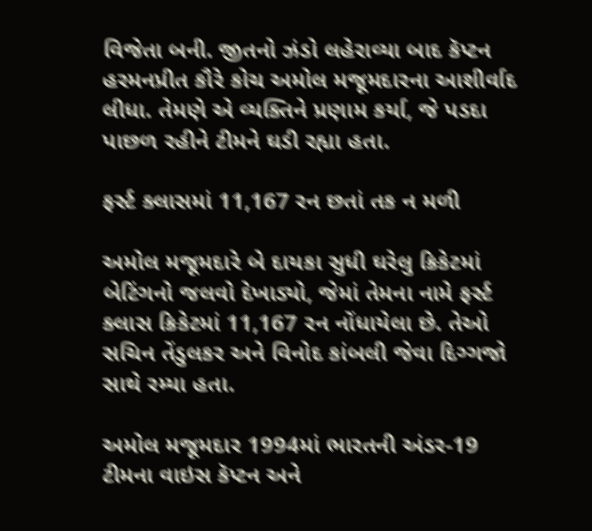વિજેતા બની. જીતનો ઝંડો લહેરાવ્યા બાદ કૅપ્ટન હરમનપ્રીત કૌરે કોચ અમોલ મજૂમદારના આશીર્વાદ લીધા. તેમણે એ વ્યક્તિને પ્રણામ કર્યા, જે પડદા પાછળ રહીને ટીમને ઘડી રહ્યા હતા.

ફર્સ્ટ ક્લાસમાં 11,167 રન છતાં તક ન મળી

અમોલ મજૂમદારે બે દાયકા સુધી ઘરેલુ ક્રિકેટમાં બેટિંગનો જલવો દેખાડ્યો, જેમાં તેમના નામે ફર્સ્ટ ક્લાસ ક્રિકેટમાં 11,167 રન નોંધાયેલા છે. તેઓ સચિન તેંડુલકર અને વિનોદ કાંબલી જેવા દિગ્ગજો સાથે રમ્યા હતા.

અમોલ મજૂમદાર 1994માં ભારતની અંડર-19 ટીમના વાઇસ કૅપ્ટન અને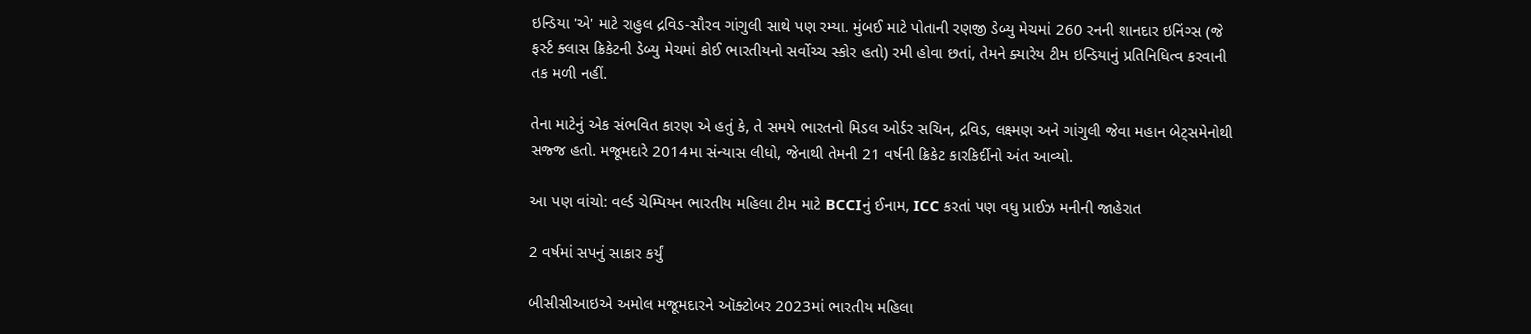ઇન્ડિયા 'એ' માટે રાહુલ દ્રવિડ-સૌરવ ગાંગુલી સાથે પણ રમ્યા. મુંબઈ માટે પોતાની રણજી ડેબ્યુ મેચમાં 260 રનની શાનદાર ઇનિંગ્સ (જે ફર્સ્ટ ક્લાસ ક્રિકેટની ડેબ્યુ મેચમાં કોઈ ભારતીયનો સર્વોચ્ચ સ્કોર હતો) રમી હોવા છતાં, તેમને ક્યારેય ટીમ ઇન્ડિયાનું પ્રતિનિધિત્વ કરવાની તક મળી નહીં.

તેના માટેનું એક સંભવિત કારણ એ હતું કે, તે સમયે ભારતનો મિડલ ઓર્ડર સચિન, દ્રવિડ, લક્ષ્મણ અને ગાંગુલી જેવા મહાન બેટ્સમેનોથી સજ્જ હતો. મજૂમદારે 2014મા સંન્યાસ લીધો, જેનાથી તેમની 21 વર્ષની ક્રિકેટ કારકિર્દીનો અંત આવ્યો.

આ પણ વાંચો: વર્લ્ડ ચેમ્પિયન ભારતીય મહિલા ટીમ માટે BCCIનું ઈનામ, ICC કરતાં પણ વધુ પ્રાઈઝ મનીની જાહેરાત

2 વર્ષમાં સપનું સાકાર કર્યું

બીસીસીઆઇએ અમોલ મજૂમદારને ઑક્ટોબર 2023માં ભારતીય મહિલા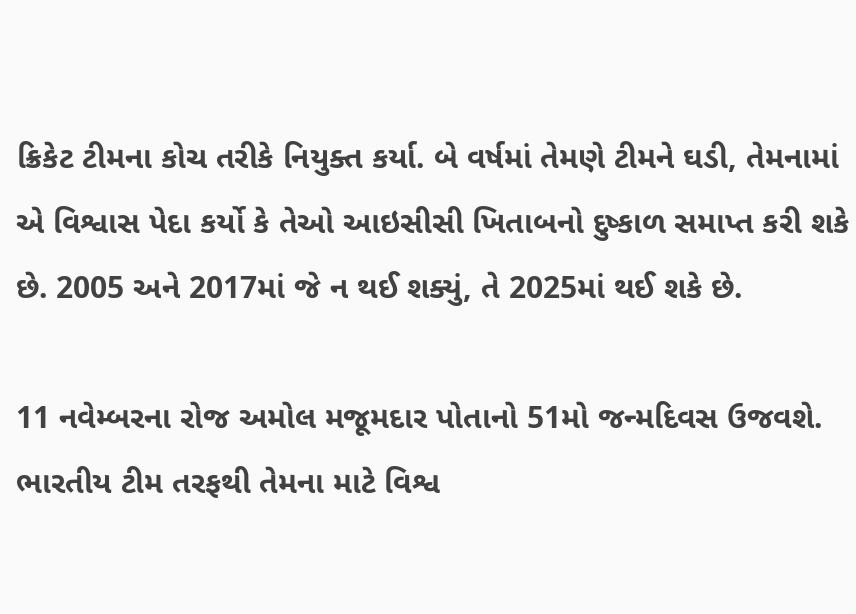ક્રિકેટ ટીમના કોચ તરીકે નિયુક્ત કર્યા. બે વર્ષમાં તેમણે ટીમને ઘડી, તેમનામાં એ વિશ્વાસ પેદા કર્યો કે તેઓ આઇસીસી ખિતાબનો દુષ્કાળ સમાપ્ત કરી શકે છે. 2005 અને 2017માં જે ન થઈ શક્યું, તે 2025માં થઈ શકે છે.

11 નવેમ્બરના રોજ અમોલ મજૂમદાર પોતાનો 51મો જન્મદિવસ ઉજવશે. ભારતીય ટીમ તરફથી તેમના માટે વિશ્વ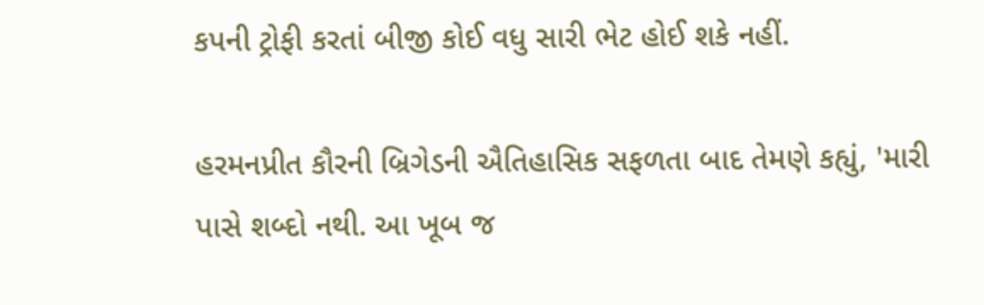કપની ટ્રોફી કરતાં બીજી કોઈ વધુ સારી ભેટ હોઈ શકે નહીં.

હરમનપ્રીત કૌરની બ્રિગેડની ઐતિહાસિક સફળતા બાદ તેમણે કહ્યું, 'મારી પાસે શબ્દો નથી. આ ખૂબ જ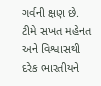ગર્વની ક્ષણ છે.  ટીમે સખત મહેનત અને વિશ્વાસથી દરેક ભારતીયને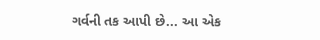ગર્વની તક આપી છે... આ એક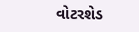વોટરશેડ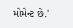મોમેન્ટ છે.'